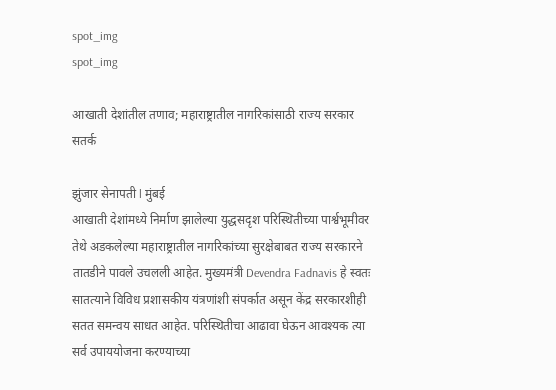spot_img
spot_img

आखाती देशांतील तणाव; महाराष्ट्रातील नागरिकांसाठी राज्य सरकार सतर्क

झुंजार सेनापती l मुंबई
आखाती देशांमध्ये निर्माण झालेल्या युद्धसदृश परिस्थितीच्या पार्श्वभूमीवर तेथे अडकलेल्या महाराष्ट्रातील नागरिकांच्या सुरक्षेबाबत राज्य सरकारने तातडीने पावले उचलली आहेत. मुख्यमंत्री Devendra Fadnavis हे स्वतः सातत्याने विविध प्रशासकीय यंत्रणांशी संपर्कात असून केंद्र सरकारशीही सतत समन्वय साधत आहेत. परिस्थितीचा आढावा घेऊन आवश्यक त्या सर्व उपाययोजना करण्याच्या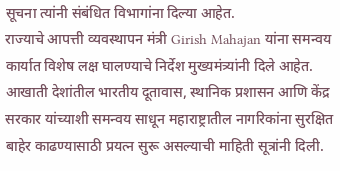सूचना त्यांनी संबंधित विभागांना दिल्या आहेत.
राज्याचे आपत्ती व्यवस्थापन मंत्री Girish Mahajan यांना समन्वय कार्यात विशेष लक्ष घालण्याचे निर्देश मुख्यमंत्र्यांनी दिले आहेत. आखाती देशांतील भारतीय दूतावास, स्थानिक प्रशासन आणि केंद्र सरकार यांच्याशी समन्वय साधून महाराष्ट्रातील नागरिकांना सुरक्षित बाहेर काढण्यासाठी प्रयत्न सुरू असल्याची माहिती सूत्रांनी दिली.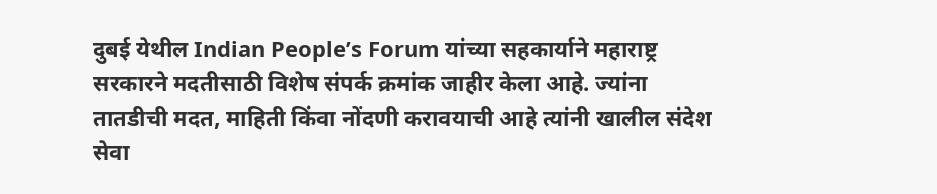दुबई येथील Indian People’s Forum यांच्या सहकार्याने महाराष्ट्र सरकारने मदतीसाठी विशेष संपर्क क्रमांक जाहीर केला आहे. ज्यांना तातडीची मदत, माहिती किंवा नोंदणी करावयाची आहे त्यांनी खालील संदेश सेवा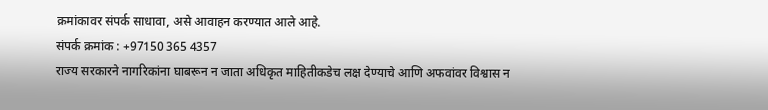क्रमांकावर संपर्क साधावा, असे आवाहन करण्यात आले आहे.
संपर्क क्रमांक : +97150 365 4357
राज्य सरकारने नागरिकांना घाबरून न जाता अधिकृत माहितीकडेच लक्ष देण्याचे आणि अफवांवर विश्वास न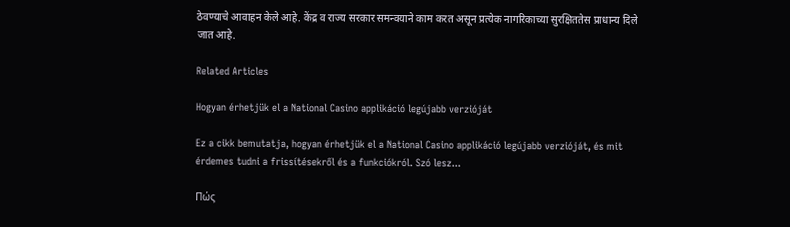ठेवण्याचे आवाहन केले आहे. केंद्र व राज्य सरकार समन्वयाने काम करत असून प्रत्येक नागरिकाच्या सुरक्षिततेस प्राधान्य दिले जात आहे.

Related Articles

Hogyan érhetjük el a National Casino applikáció legújabb verzióját

Ez a cikk bemutatja, hogyan érhetjük el a National Casino applikáció legújabb verzióját, és mit érdemes tudni a frissítésekről és a funkciókról. Szó lesz...

Πώς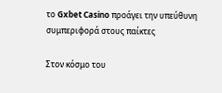το Gxbet Casino προάγει την υπεύθυνη συμπεριφορά στους παίκτες

Στον κόσμο του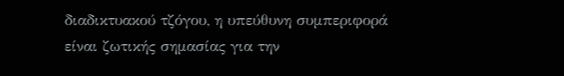διαδικτυακού τζόγου, η υπεύθυνη συμπεριφορά είναι ζωτικής σημασίας για την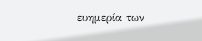ευημερία των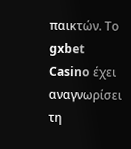παικτών. Το gxbet Casino έχει αναγνωρίσει τη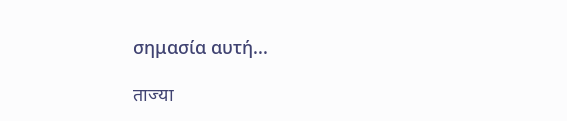σημασία αυτή...

ताज्या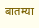बातम्या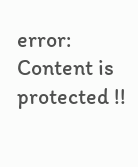error: Content is protected !!